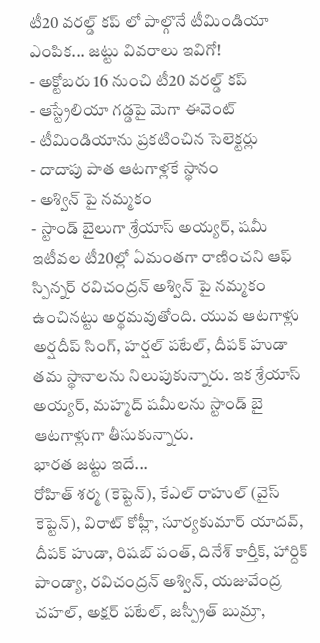టీ20 వరల్డ్ కప్ లో పాల్గొనే టీమిండియా ఎంపిక... జట్టు వివరాలు ఇవిగో!
- అక్టోబరు 16 నుంచి టీ20 వరల్డ్ కప్
- ఆస్ట్రేలియా గడ్డపై మెగా ఈవెంట్
- టీమిండియాను ప్రకటించిన సెలెక్టర్లు
- దాదాపు పాత ఆటగాళ్లకే స్థానం
- అశ్విన్ పై నమ్మకం
- స్టాండ్ బైలుగా శ్రేయాస్ అయ్యర్, షమీ
ఇటీవల టీ20ల్లో ఏమంతగా రాణించని ఆఫ్ స్పిన్నర్ రవిచంద్రన్ అశ్విన్ పై నమ్మకం ఉంచినట్టు అర్థమవుతోంది. యువ ఆటగాళ్లు అర్షదీప్ సింగ్, హర్షల్ పటేల్, దీపక్ హుడా తమ స్థానాలను నిలుపుకున్నారు. ఇక శ్రేయాస్ అయ్యర్, మహ్మద్ షమీలను స్టాండ్ బై ఆటగాళ్లుగా తీసుకున్నారు.
భారత జట్టు ఇదే...
రోహిత్ శర్మ (కెప్టెన్), కేఎల్ రాహుల్ (వైస్ కెప్టెన్), విరాట్ కోహ్లీ, సూర్యకుమార్ యాదవ్, దీపక్ హుడా, రిషబ్ పంత్, దినేశ్ కార్తీక్, హార్దిక్ పాండ్యా, రవిచంద్రన్ అశ్విన్, యజువేంద్ర చహల్, అక్షర్ పటేల్, జస్ప్రీత్ బుమ్రా,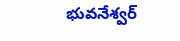భువనేశ్వర్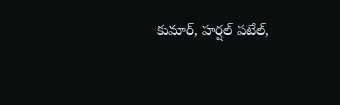కుమార్, హర్షల్ పటేల్,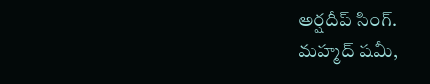అర్షదీప్ సింగ్.
మహ్మద్ షమీ,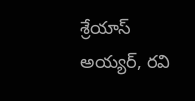శ్రేయాస్ అయ్యర్, రవి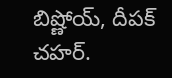బిష్ణోయ్, దీపక్ చహర్.